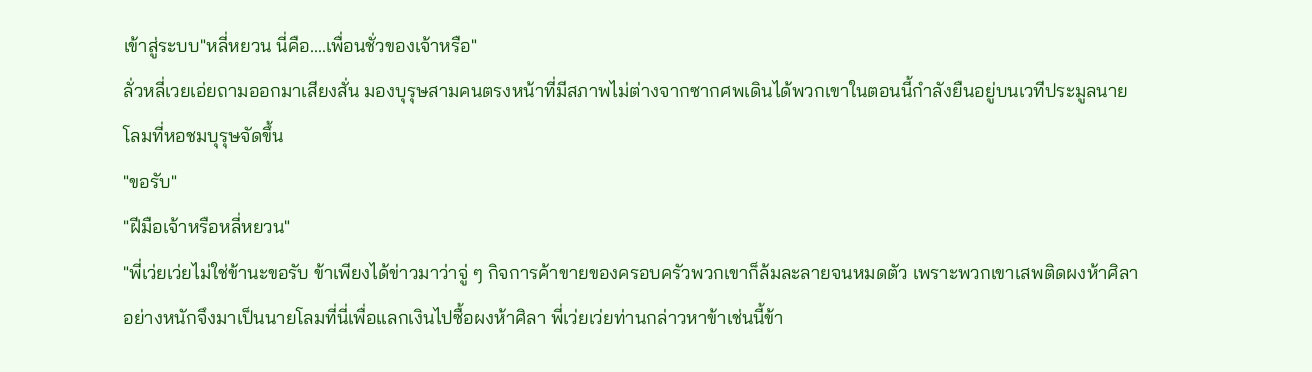เข้าสู่ระบบ"หลี่หยวน นี่คือ....เพื่อนชั่วของเจ้าหรือ"
ลั่วหลี่เวยเอ่ยถามออกมาเสียงสั่น มองบุรุษสามคนตรงหน้าที่มีสภาพไม่ต่างจากซากศพเดินได้พวกเขาในตอนนี้กำลังยืนอยู่บนเวทีประมูลนายโลมที่หอชมบุรุษจัดขึ้น
"ขอรับ"
"ฝีมือเจ้าหรือหลี่หยวน"
"พี่เว่ยเว่ยไม่ใช่ข้านะขอรับ ข้าเพียงได้ข่าวมาว่าจู่ ๆ กิจการค้าขายของครอบครัวพวกเขาก็ล้มละลายจนหมดตัว เพราะพวกเขาเสพติดผงห้าศิลาอย่างหนักจึงมาเป็นนายโลมที่นี่เพื่อแลกเงินไปซื้อผงห้าศิลา พี่เว่ยเว่ยท่านกล่าวหาข้าเช่นนี้ข้า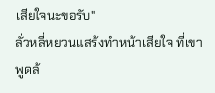เสียใจนะขอรับ"
ลั่วหลี่หยวนแสร้งทำหน้าเสียใจ ที่เขาพูดล้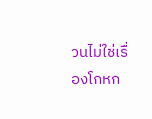วนไม่ใช่เรื่องโกหก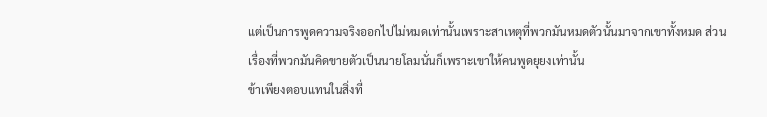แต่เป็นการพูดความจริงออกไปไม่หมดเท่านั้นเพราะสาเหตุที่พวกมันหมดตัวนั้นมาจากเขาทั้งหมด ส่วนเรื่องที่พวกมันคิดขายตัวเป็นนายโลมนั่นก็เพราะเขาให้คนพูดยุยงเท่านั้น
ข้าเพียงตอบแทนในสิ่งที่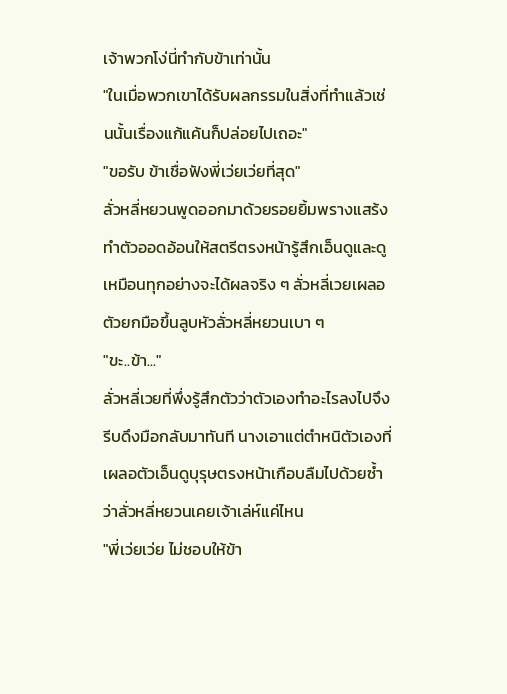เจ้าพวกโง่นี่ทำกับข้าเท่านั้น
"ในเมื่อพวกเขาได้รับผลกรรมในสิ่งที่ทำแล้วเช่นนั้นเรื่องแก้แค้นก็ปล่อยไปเถอะ"
"ขอรับ ข้าเชื่อฟังพี่เว่ยเว่ยที่สุด"
ลั่วหลี่หยวนพูดออกมาด้วยรอยยิ้มพรางแสร้งทำตัวออดอ้อนให้สตรีตรงหน้ารู้สึกเอ็นดูและดูเหมือนทุกอย่างจะได้ผลจริง ๆ ลั่วหลี่เวยเผลอตัวยกมือขึ้นลูบหัวลั่วหลี่หยวนเบา ๆ
"ขะ..ข้า..."
ลั่วหลี่เวยที่พึ่งรู้สึกตัวว่าตัวเองทำอะไรลงไปจึงรีบดึงมือกลับมาทันที นางเอาแต่ตำหนิตัวเองที่เผลอตัวเอ็นดูบุรุษตรงหน้าเกือบลืมไปด้วยซ้ำว่าลั่วหลี่หยวนเคยเจ้าเล่ห์แค่ไหน
"พี่เว่ยเว่ย ไม่ชอบให้ข้า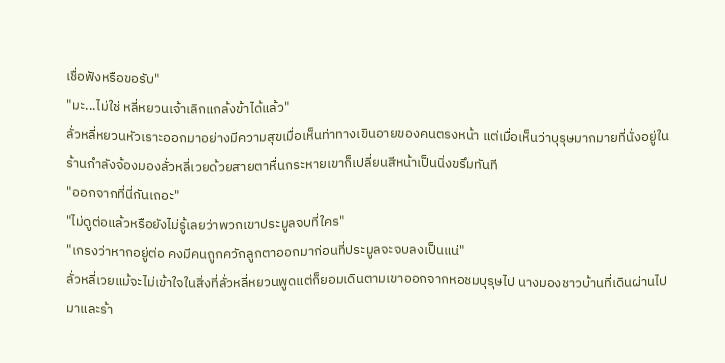เชื่อฟังหรือขอรับ"
"มะ...ไม่ใช่ หลี่หยวนเจ้าเลิกแกล้งข้าได้แล้ว"
ลั่วหลี่หยวนหัวเราะออกมาอย่างมีความสุขเมื่อเห็นท่าทางเขินอายของคนตรงหน้า แต่เมื่อเห็นว่าบุรุษมากมายที่นั่งอยู่ในร้านกำลังจ้องมองลั่วหลี่เวยด้วยสายตาหื่นกระหายเขาก็เปลี่ยนสีหน้าเป็นนิ่งขรึมทันที
"ออกจากที่นี่กันเถอะ"
"ไม่ดูต่อแล้วหรือยังไม่รู้เลยว่าพวกเขาประมูลจบที่ใคร"
"เกรงว่าหากอยู่ต่อ คงมีคนถูกควักลูกตาออกมาก่อนที่ประมูลจะจบลงเป็นแน่"
ลั่วหลี่เวยแม้จะไม่เข้าใจในสิ่งที่ลั่วหลี่หยวนพูดแต่ก็ยอมเดินตามเขาออกจากหอชมบุรุษไป นางมองชาวบ้านที่เดินผ่านไปมาและร้า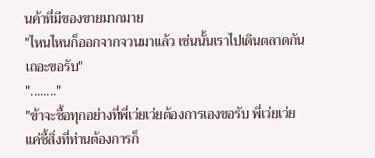นค้าที่มีของขายมากมาย
"ไหนไหนก็ออกจากจวนมาแล้ว เช่นนั้นเราไปเดินตลาดกันเถอะขอรับ"
"........"
"ข้าจะซื้อทุกอย่างที่พี่เว่ยเว่ยต้องการเองขอรับ พี่เว่ยเว่ยแค่ชี้สิ่งที่ท่านต้องการก็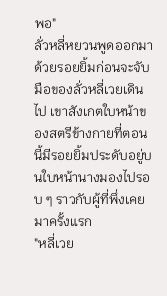พอ"
ลั่วหลี่หยวนพูดออกมาด้วยรอยยิ้มก่อนจะจับมือของลั่วหลี่เวยเดินไป เขาสังเกตใบหน้าของสตรีข้างกายที่ตอนนี้มีรอยยิ้มประดับอยู่บนใบหน้านางมองไปรอบ ๆ ราวกับผู้ที่พึ่งเคยมาครั้งแรก
"หลี่เวย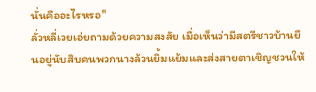นั่นคืออะไรหรอ"
ลั่วหลี่เวยเอ่ยถามด้วยความสงสัย เมื่อเห็นว่ามีสตรีชาวบ้านยืนอยู่นับสิบคนพวกนางล้วนยิ้มแย้มและส่งสายตาเชิญชวนให้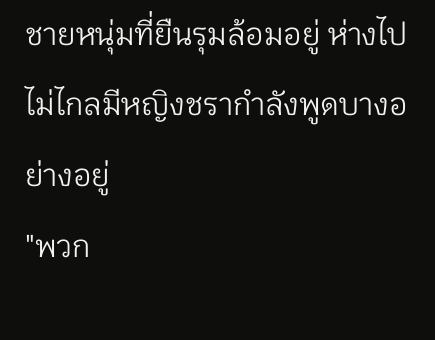ชายหนุ่มที่ยืนรุมล้อมอยู่ ห่างไปไม่ไกลมีหญิงชรากำลังพูดบางอย่างอยู่
"พวก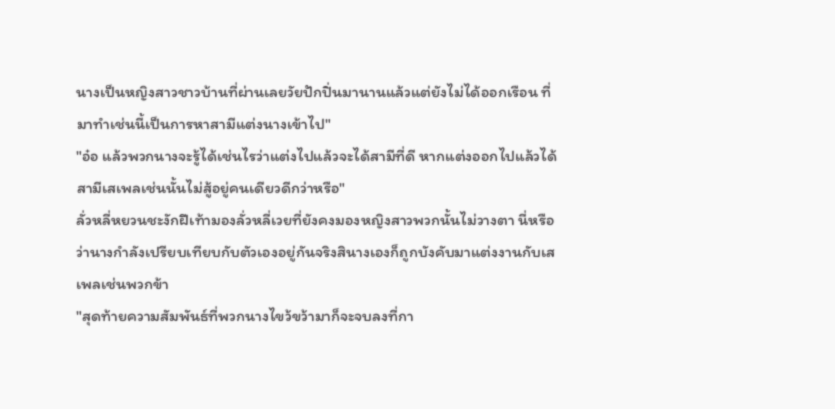นางเป็นหญิงสาวชาวบ้านที่ผ่านเลยวัยปักปิ่นมานานแล้วแต่ยังไม่ได้ออกเรือน ที่มาทำเช่นนี้เป็นการหาสามีแต่งนางเข้าไป"
"อ๋อ แล้วพวกนางจะรู้ได้เช่นไรว่าแต่งไปแล้วจะได้สามีที่ดี หากแต่งออกไปแล้วได้สามีเสเพลเช่นนั้นไม่สู้อยู่คนเดียวดีกว่าหรือ"
ลั่วหลี่หยวนชะงักฝีเท้ามองลั่วหลี่เวยที่ยังคงมองหญิงสาวพวกนั้นไม่วางตา นี่หรือว่านางกำลังเปรียบเทียบกับตัวเองอยู่กันจริงสินางเองก็ถูกบังคับมาแต่งงานกับเสเพลเช่นพวกข้า
"สุดท้ายความสัมพันธ์ที่พวกนางไขว้ขว้ามาก็จะจบลงที่กา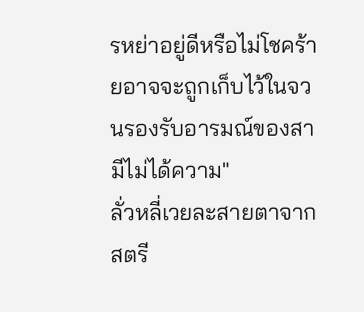รหย่าอยู่ดีหรือไม่โชคร้ายอาจจะถูกเก็บไว้ในจวนรองรับอารมณ์ของสามีไม่ได้ความ"
ลั่วหลี่เวยละสายตาจากสตรี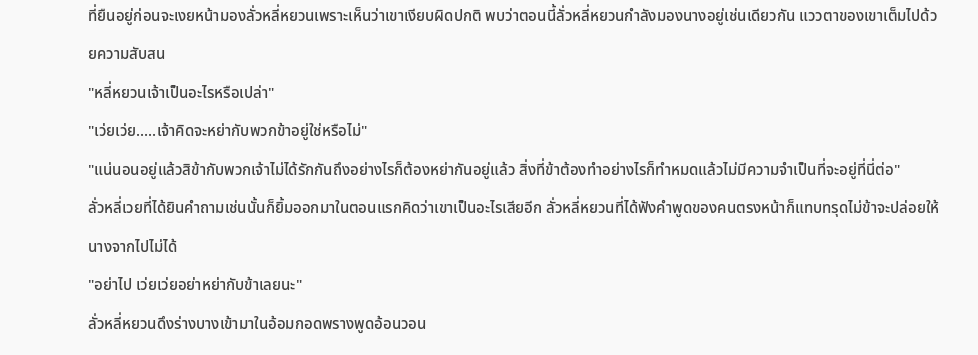ที่ยืนอยู่ก่อนจะเงยหน้ามองลั่วหลี่หยวนเพราะเห็นว่าเขาเงียบผิดปกติ พบว่าตอนนี้ลั่วหลี่หยวนกำลังมองนางอยู่เช่นเดียวกัน แววตาของเขาเต็มไปด้วยความสับสน
"หลี่หยวนเจ้าเป็นอะไรหรือเปล่า"
"เว่ยเว่ย.....เจ้าคิดจะหย่ากับพวกข้าอยู่ใช่หรือไม่"
"แน่นอนอยู่แล้วสิข้ากับพวกเจ้าไม่ได้รักกันถึงอย่างไรก็ต้องหย่ากันอยู่แล้ว สิ่งที่ข้าต้องทำอย่างไรก็ทำหมดแล้วไม่มีความจำเป็นที่จะอยู่ที่นี่ต่อ"
ลั่วหลี่เวยที่ได้ยินคำถามเช่นนั้นก็ยิ้มออกมาในตอนแรกคิดว่าเขาเป็นอะไรเสียอีก ลั่วหลี่หยวนที่ได้ฟังคำพูดของคนตรงหน้าก็แทบทรุดไม่ข้าจะปล่อยให้นางจากไปไม่ได้
"อย่าไป เว่ยเว่ยอย่าหย่ากับข้าเลยนะ"
ลั่วหลี่หยวนดึงร่างบางเข้ามาในอ้อมกอดพรางพูดอ้อนวอน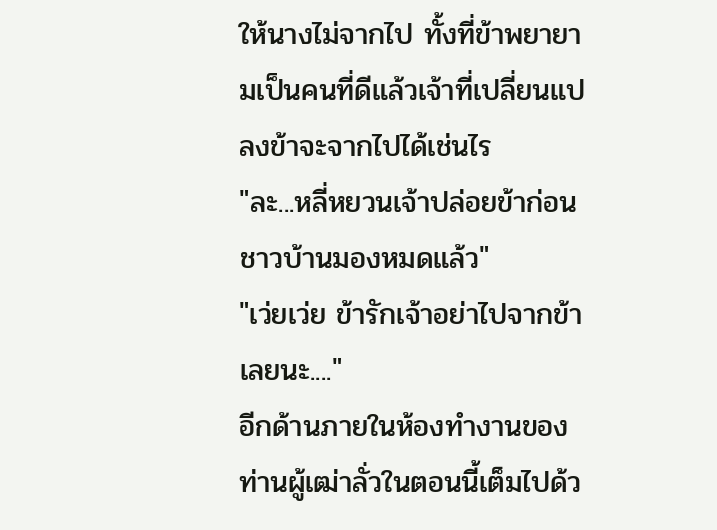ให้นางไม่จากไป ทั้งที่ข้าพยายามเป็นคนที่ดีแล้วเจ้าที่เปลี่ยนแปลงข้าจะจากไปได้เช่นไร
"ละ...หลี่หยวนเจ้าปล่อยข้าก่อนชาวบ้านมองหมดแล้ว"
"เว่ยเว่ย ข้ารักเจ้าอย่าไปจากข้าเลยนะ...."
อีกด้านภายในห้องทำงานของท่านผู้เฒ่าลั่วในตอนนี้เต็มไปด้ว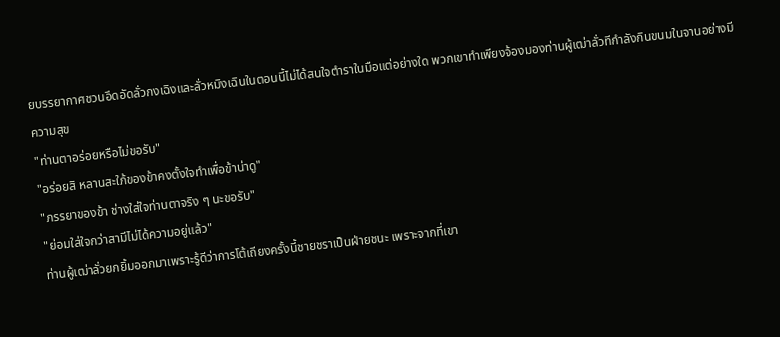ยบรรยากาศชวนอึดอัดลั่วกงเฉิงและลั่วหมิงเฉินในตอนนี้ไม่ได้สนใจตำราในมือแต่อย่างใด พวกเขาทำเพียงจ้องมองท่านผู้เฒ่าลั่วทีกำลังกินขนมในจานอย่างมีความสุข
"ท่านตาอร่อยหรือไม่ขอรับ"
"อร่อยสิ หลานสะใภ้ของข้าคงตั้งใจทำเพื่อข้าน่าดู"
"ภรรยาของข้า ช่างใส่ใจท่านตาจริง ๆ นะขอรับ"
"ย่อมใส่ใจกว่าสามีไม่ได้ความอยู่แล้ว"
ท่านผู้เฒ่าลั่วยกยิ้มออกมาเพราะรู้ดีว่าการโต้เถียงครั้งนี้ชายชราเป็นฝ่ายชนะ เพราะจากที่เขา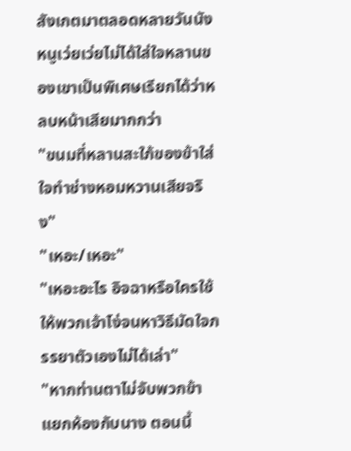สังเกตมาตลอดหลายวันนังหนูเว่ยเว่ยไม่ได้ใส่ใจหลานของเขาเป็นพิเศษเรียกได้ว่าหลบหน้าเสียมากกว่า
"ขนมที่หลานสะใภ้ของข้าใส่ใจทำช่างหอมหวานเสียจริง"
"เหอะ/เหอะ"
"เหอะอะไร อิจฉาหรือใครใช้ให้พวกเจ้าโง่จนหาวิธีมัดใจภรรยาตัวเองไม่ได้เล่า"
"หากท่านตาไม่จับพวกข้าแยกห้องกับนาง ตอนนี้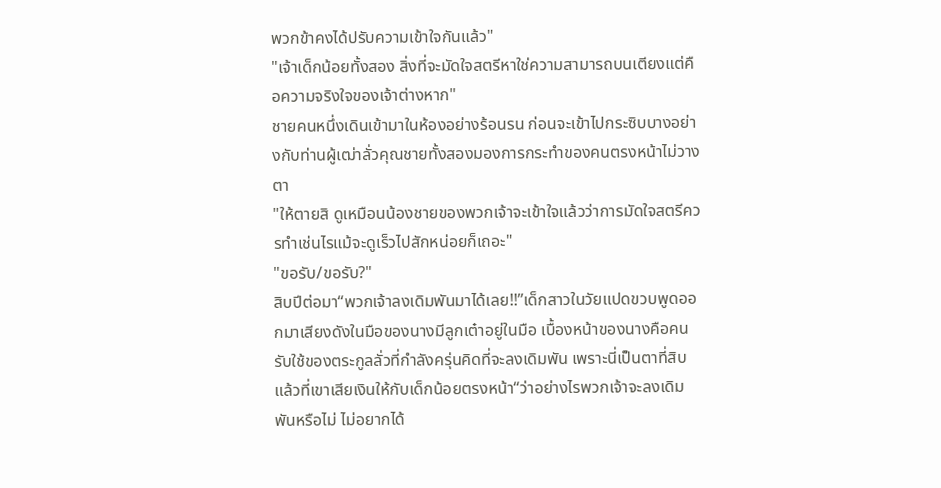พวกข้าคงได้ปรับความเข้าใจกันแล้ว"
"เจ้าเด็กน้อยทั้งสอง สิ่งที่จะมัดใจสตรีหาใช่ความสามารถบนเตียงแต่คือความจริงใจของเจ้าต่างหาก"
ชายคนหนึ่งเดินเข้ามาในห้องอย่างร้อนรน ก่อนจะเข้าไปกระซิบบางอย่างกับท่านผู้เฒ่าลั่วคุณชายทั้งสองมองการกระทำของคนตรงหน้าไม่วางตา
"ให้ตายสิ ดูเหมือนน้องชายของพวกเจ้าจะเข้าใจแล้วว่าการมัดใจสตรีควรทำเช่นไรแม้จะดูเร็วไปสักหน่อยก็เถอะ"
"ขอรับ/ขอรับ?"
สิบปีต่อมา“พวกเจ้าลงเดิมพันมาได้เลย!!”เด็กสาวในวัยแปดขวบพูดออกมาเสียงดังในมือของนางมีลูกเต๋าอยู่ในมือ เบื้องหน้าของนางคือคนรับใช้ของตระกูลลั่วที่กำลังครุ่นคิดที่จะลงเดิมพัน เพราะนี่เป็นตาที่สิบแล้วที่เขาเสียเงินให้กับเด็กน้อยตรงหน้า“ว่าอย่างไรพวกเจ้าจะลงเดิมพันหรือไม่ ไม่อยากได้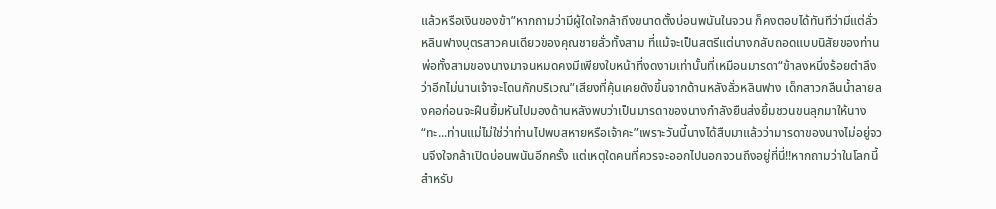แล้วหรือเงินของข้า”หากถามว่ามีผู้ใดใจกล้าถึงขนาดตั้งบ่อนพนันในจวน ก็คงตอบได้ทันทีว่ามีแต่ลั่วหลินฟางบุตรสาวคนเดียวของคุณชายลั่วทั้งสาม ที่แม้จะเป็นสตรีแต่นางกลับถอดแบบนิสัยของท่านพ่อทั้งสามของนางมาจนหมดคงมีเพียงใบหน้าที่งดงามเท่านั้นที่เหมือนมารดา“ข้าลงหนึ่งร้อยตำลึง ว่าอีกไม่นานเจ้าจะโดนกักบริเวณ”เสียงที่คุ้นเคยดังขึ้นจากด้านหลังลั่วหลินฟาง เด็กสาวกลืนน้ำลายลงคอก่อนจะฝืนยิ้มหันไปมองด้านหลังพบว่าเป็นมารดาของนางกำลังยืนส่งยิ้มชวนขนลุกมาให้นาง“ทะ...ท่านแม่ไม่ใช่ว่าท่านไปพบสหายหรือเจ้าคะ”เพราะวันนี้นางได้สืบมาแล้วว่ามารดาของนางไม่อยู่จวนจึงใจกล้าเปิดบ่อนพนันอีกครั้ง แต่เหตุใดคนที่ควรจะออกไปนอกจวนถึงอยู่ที่นี่!!หากถามว่าในโลกนี้สำหรับ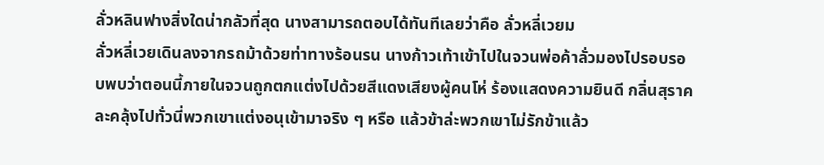ลั่วหลินฟางสิ่งใดน่ากลัวที่สุด นางสามารถตอบได้ทันทีเลยว่าคือ ลั่วหลี่เวยม
ลั่วหลี่เวยเดินลงจากรถม้าด้วยท่าทางร้อนรน นางก้าวเท้าเข้าไปในจวนพ่อค้าลั่วมองไปรอบรอบพบว่าตอนนี้ภายในจวนถูกตกแต่งไปด้วยสีแดงเสียงผู้คนโห่ ร้องแสดงความยินดี กลิ่นสุราคละคลุ้งไปทั่วนี่พวกเขาแต่งอนุเข้ามาจริง ๆ หรือ แล้วข้าล่ะพวกเขาไม่รักข้าแล้ว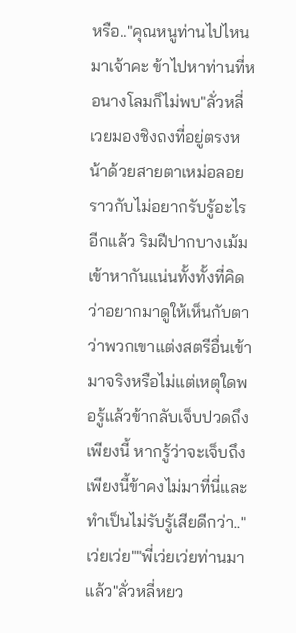หรือ.."คุณหนูท่านไปไหนมาเจ้าคะ ข้าไปหาท่านที่หอนางโลมก็ไม่พบ"ลั่วหลี่เวยมองชิงถงที่อยู่ตรงหน้าด้วยสายตาเหม่อลอยราวกับไม่อยากรับรู้อะไรอีกแล้ว ริมฝีปากบางเม้มเข้าหากันแน่นทั้งทั้งที่คิดว่าอยากมาดูให้เห็นกับตาว่าพวกเขาแต่งสตรีอื่นเข้ามาจริงหรือไม่แต่เหตุใดพอรู้แล้วข้ากลับเจ็บปวดถึงเพียงนี้ หากรู้ว่าจะเจ็บถึงเพียงนี้ข้าคงไม่มาที่นี่และทำเป็นไม่รับรู้เสียดีกว่า.."เว่ยเว่ย""พี่เว่ยเว่ยท่านมาแล้ว"ลั่วหลี่หยว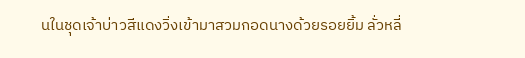นในชุดเจ้าบ่าวสีแดงวิ่งเข้ามาสวมกอดนางด้วยรอยยิ้ม ลั่วหลี่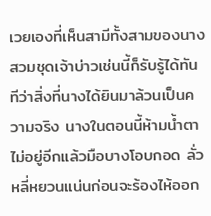เวยเองที่เห็นสามีทั้งสามของนางสวมชุดเจ้าบ่าวเช่นนี้ก็รับรู้ได้ทันทีว่าสิ่งที่นางได้ยินมาล้วนเป็นความจริง นางในตอนนี้ห้ามน้ำตาไม่อยู่อีกแล้วมือบางโอบกอด ลั่วหลี่หยวนแน่นก่อนจะร้องไห้ออก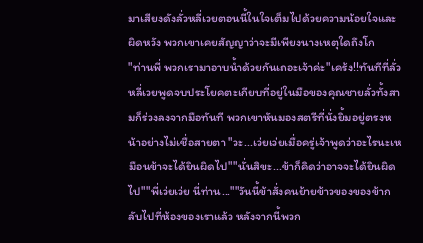มาเสียงดังลั่วหลี่เวยตอนนี้ในใจเต็มไปด้วยความน้อยใจและผิดหวัง พวกเขาเคยสัญญาว่าจะมีเพียงนางเหตุใดถึงโก
"ท่านพี่ พวกเรามาอาบน้ำด้วยกันเถอะเจ้าค่ะ"เคร้ง!!ทันทีที่ลั่วหลี่เวยพูดจบประโยคตะเกียบที่อยู่ในมือของคุณชายลั่วทั้งสามก็ร่วงลงจากมือทันที พวกเขาหันมองสตรีที่นั่งยิ้มอยู่ตรงหน้าอย่างไม่เชื่อสายตา "วะ...เว่ยเว่ยเมื่อครู่เจ้าพูดว่าอะไรนะเหมือนข้าจะได้ยินผิดไป""นั่นสิขะ...ข้าก็คิดว่าอาจจะได้ยินผิดไป""พี่เว่ยเว่ย นี่ท่าน...""วันนี้ข้าสั่งคนย้ายข้าวของของข้ากลับไปที่ห้องของเราแล้ว หลังจากนี้พวก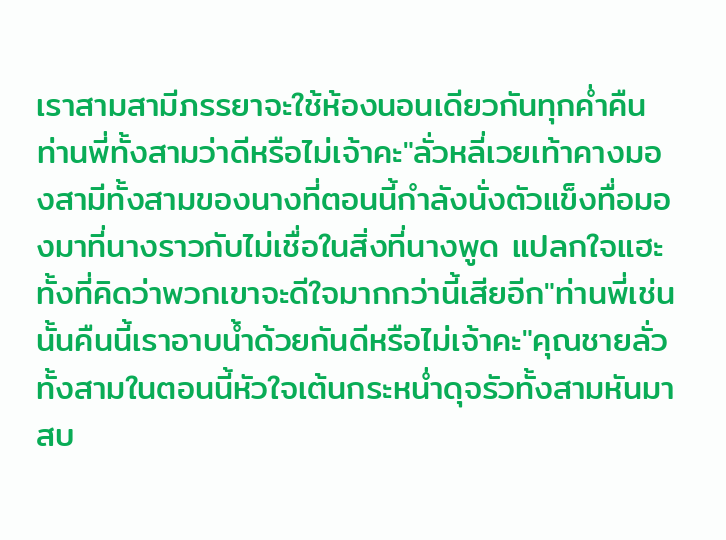เราสามสามีภรรยาจะใช้ห้องนอนเดียวกันทุกค่ำคืน ท่านพี่ทั้งสามว่าดีหรือไม่เจ้าคะ"ลั่วหลี่เวยเท้าคางมองสามีทั้งสามของนางที่ตอนนี้กำลังนั่งตัวแข็งทื่อมองมาที่นางราวกับไม่เชื่อในสิ่งที่นางพูด แปลกใจแฮะทั้งที่คิดว่าพวกเขาจะดีใจมากกว่านี้เสียอีก"ท่านพี่เช่นนั้นคืนนี้เราอาบน้ำด้วยกันดีหรือไม่เจ้าคะ"คุณชายลั่วทั้งสามในตอนนี้หัวใจเต้นกระหน่ำดุจรัวทั้งสามหันมาสบ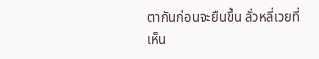ตากันก่อนจะยืนขึ้น ลั่วหลี่เวยที่เห็น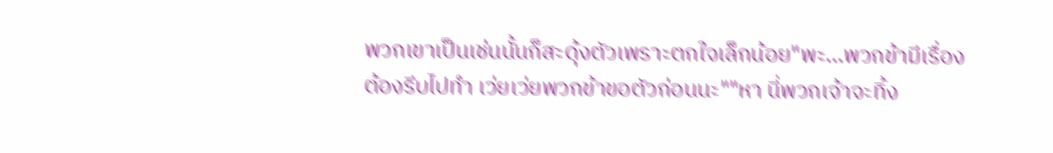พวกเขาเป็นเช่นนั้นก็สะดุ้งตัวเพราะตกใจเล็กน้อย"พะ...พวกข้ามีเรื่องต้องรีบไปทำ เว่ยเว่ยพวกข้าขอตัวก่อนนะ""หา นี่พวกเจ้าจะทิ้ง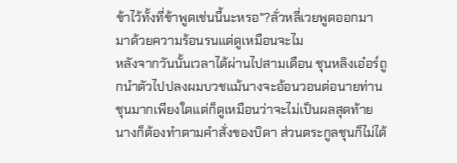ข้าไว้ทั้งที่ข้าพูดเช่นนี้นะหรอ"?ลั่วหลี่เวยพูดออกมามาด้วยความร้อนรนแต่ดูเหมือนจะไม
หลังจากวันนั้นเวลาได้ผ่านไปสามเดือน ชุนหลิงเอ๋อร์ถูกนำตัวไปปลงผมบวชแม้นางจะอ้อนวอนต่อนายท่านชุนมากเพียงใดแต่ก็ดูเหมือนว่าจะไม่เป็นผลสุดท้ายนางก็ต้องทำตามคำสั่งของบิดา ส่วนตระกูลชุนก็ไม่ได้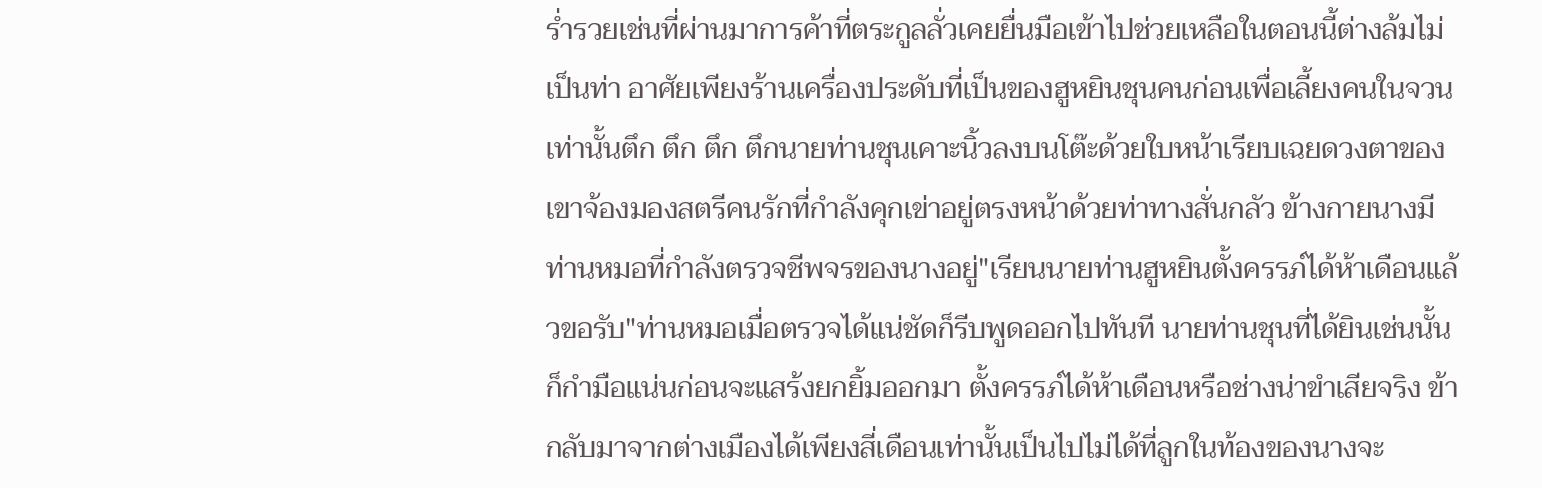ร่ำรวยเช่นที่ผ่านมาการค้าที่ตระกูลลั่วเคยยื่นมือเข้าไปช่วยเหลือในตอนนี้ต่างล้มไม่เป็นท่า อาศัยเพียงร้านเครื่องประดับที่เป็นของฮูหยินชุนคนก่อนเพื่อเลี้ยงคนในจวนเท่านั้นตึก ตึก ตึก ตึกนายท่านชุนเคาะนิ้วลงบนโต๊ะด้วยใบหน้าเรียบเฉยดวงตาของเขาจ้องมองสตรีคนรักที่กำลังคุกเข่าอยู่ตรงหน้าด้วยท่าทางสั่นกลัว ข้างกายนางมีท่านหมอที่กำลังตรวจชีพจรของนางอยู่"เรียนนายท่านฮูหยินตั้งครรภ์ได้ห้าเดือนแล้วขอรับ"ท่านหมอเมื่อตรวจได้แน่ชัดก็รีบพูดออกไปทันที นายท่านชุนที่ได้ยินเช่นนั้นก็กำมือแน่นก่อนจะแสร้งยกยิ้มออกมา ตั้งครรภ์ได้ห้าเดือนหรือช่างน่าขำเสียจริง ข้ากลับมาจากต่างเมืองได้เพียงสี่เดือนเท่านั้นเป็นไปไม่ได้ที่ลูกในท้องของนางจะ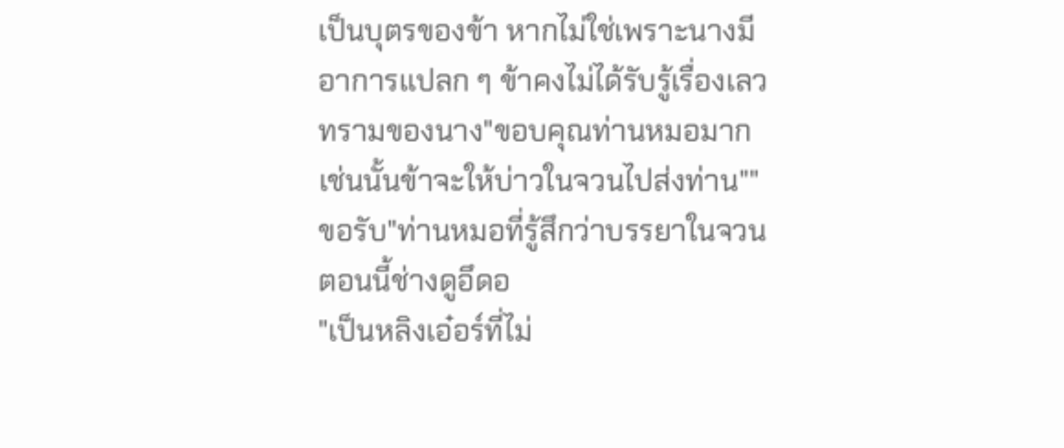เป็นบุตรของข้า หากไม่ใช่เพราะนางมีอาการแปลก ๆ ข้าคงไม่ได้รับรู้เรื่องเลวทรามของนาง"ขอบคุณท่านหมอมาก เช่นนั้นข้าจะให้บ่าวในจวนไปส่งท่าน""ขอรับ"ท่านหมอที่รู้สึกว่าบรรยาในจวนตอนนี้ช่างดูอึดอ
"เป็นหลิงเอ๋อร์ที่ไม่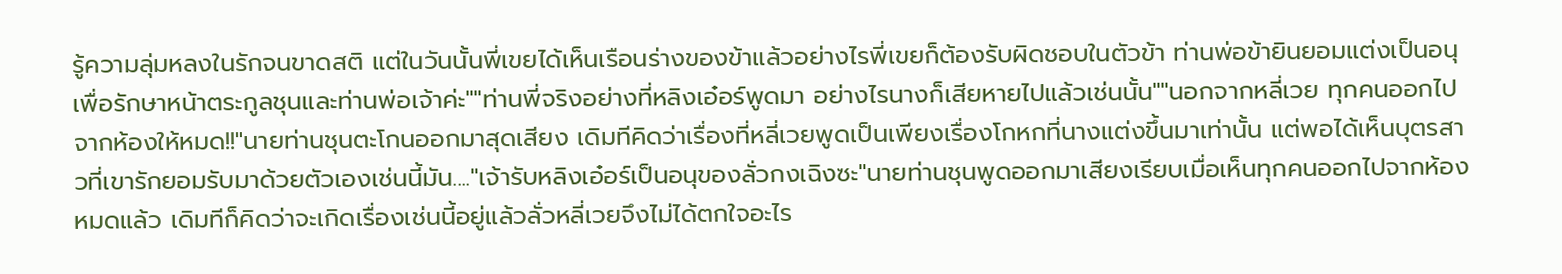รู้ความลุ่มหลงในรักจนขาดสติ แต่ในวันนั้นพี่เขยได้เห็นเรือนร่างของข้าแล้วอย่างไรพี่เขยก็ต้องรับผิดชอบในตัวข้า ท่านพ่อข้ายินยอมแต่งเป็นอนุเพื่อรักษาหน้าตระกูลชุนและท่านพ่อเจ้าค่ะ""ท่านพี่จริงอย่างที่หลิงเอ๋อร์พูดมา อย่างไรนางก็เสียหายไปแล้วเช่นนั้น""นอกจากหลี่เวย ทุกคนออกไปจากห้องให้หมด!!"นายท่านชุนตะโกนออกมาสุดเสียง เดิมทีคิดว่าเรื่องที่หลี่เวยพูดเป็นเพียงเรื่องโกหกที่นางแต่งขึ้นมาเท่านั้น แต่พอได้เห็นบุตรสาวที่เขารักยอมรับมาด้วยตัวเองเช่นนี้มัน...."เจ้ารับหลิงเอ๋อร์เป็นอนุของลั่วกงเฉิงซะ"นายท่านชุนพูดออกมาเสียงเรียบเมื่อเห็นทุกคนออกไปจากห้องหมดแล้ว เดิมทีก็คิดว่าจะเกิดเรื่องเช่นนี้อยู่แล้วลั่วหลี่เวยจึงไม่ได้ตกใจอะไร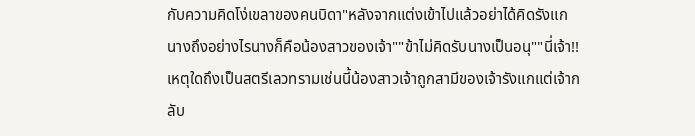กับความคิดโง่เขลาของคนบิดา"หลังจากแต่งเข้าไปแล้วอย่าได้คิดรังแกนางถึงอย่างไรนางก็คือน้องสาวของเจ้า""ข้าไม่คิดรับนางเป็นอนุ""นี่เจ้า!! เหตุใดถึงเป็นสตรีเลวทรามเช่นนี้น้องสาวเจ้าถูกสามีของเจ้ารังแกแต่เจ้ากลับ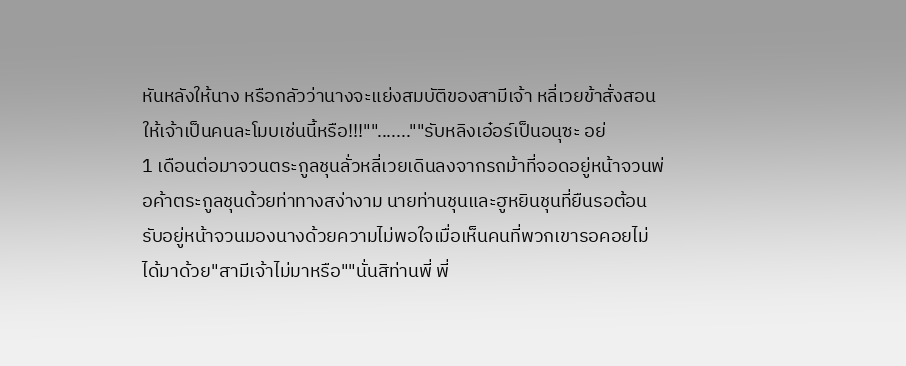หันหลังให้นาง หรือกลัวว่านางจะแย่งสมบัติของสามีเจ้า หลี่เวยข้าสั่งสอนให้เจ้าเป็นคนละโมบเช่นนี้หรือ!!!"".......""รับหลิงเอ๋อร์เป็นอนุซะ อย่
1 เดือนต่อมาจวนตระกูลชุนลั่วหลี่เวยเดินลงจากรถม้าที่จอดอยู่หน้าจวนพ่อค้าตระกูลชุนด้วยท่าทางสง่างาม นายท่านชุนและฮูหยินชุนที่ยืนรอต้อนรับอยู่หน้าจวนมองนางด้วยความไม่พอใจเมื่อเห็นคนที่พวกเขารอคอยไม่ได้มาด้วย"สามีเจ้าไม่มาหรือ""นั่นสิท่านพี่ พี่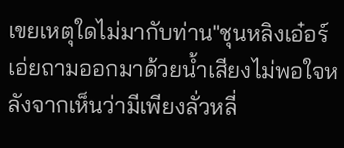เขยเหตุใดไม่มากับท่าน"ชุนหลิงเอ๋อร์เอ่ยถามออกมาด้วยน้ำเสียงไม่พอใจหลังจากเห็นว่ามีเพียงลั่วหลี่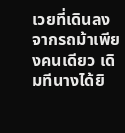เวยที่เดินลงจากรถม้าเพียงคนเดียว เดิมทีนางได้ยิ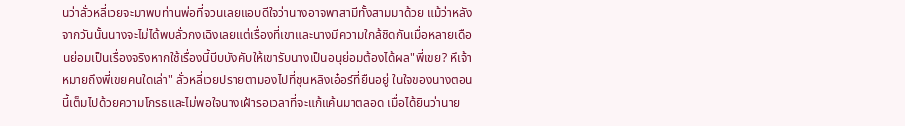นว่าลั่วหลี่เวยจะมาพบท่านพ่อที่จวนเลยแอบดีใจว่านางอาจพาสามีทั้งสามมาด้วย แม้ว่าหลังจากวันนั้นนางจะไม่ได้พบลั่วกงเฉิงเลยแต่เรื่องที่เขาและนางมีความใกล้ชิดกันเมื่อหลายเดือนย่อมเป็นเรื่องจริงหากใช้เรื่องนี้บีบบังคับให้เขารับนางเป็นอนุย่อมต้องได้ผล"พี่เขย? หึเจ้าหมายถึงพี่เขยคนใดเล่า" ลั่วหลี่เวยปรายตามองไปที่ชุนหลิงเอ๋อร์ที่ยืนอยู่ ในใจของนางตอนนี้เต็มไปด้วยความโกรธและไม่พอใจนางเฝ้ารอเวลาที่จะแก้แค้นมาตลอด เมื่อได้ยินว่านาย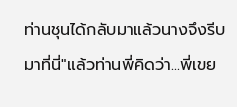ท่านชุนได้กลับมาแล้วนางจึงรีบมาที่นี่"แล้วท่านพี่คิดว่า...พี่เขย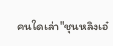คนใดเล่า"ชุนหลิงเอ๋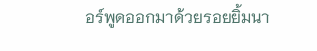อร์พูดออกมาด้วยรอยยิ้มนา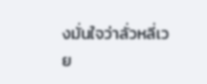งมั่นใจว่าลั่วหลี่เวย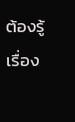ต้องรู้เรื่อง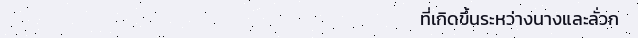ที่เกิดขึ้นระหว่างนางและลั่วก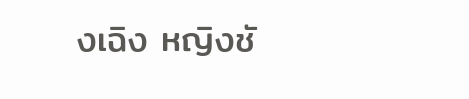งเฉิง หญิงชั